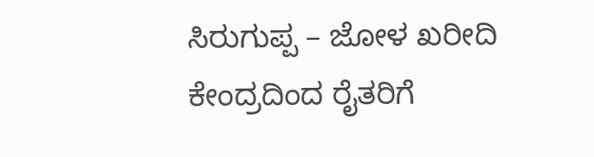ಸಿರುಗುಪ್ಪ – ಜೋಳ ಖರೀದಿ ಕೇಂದ್ರದಿಂದ ರೈತರಿಗೆ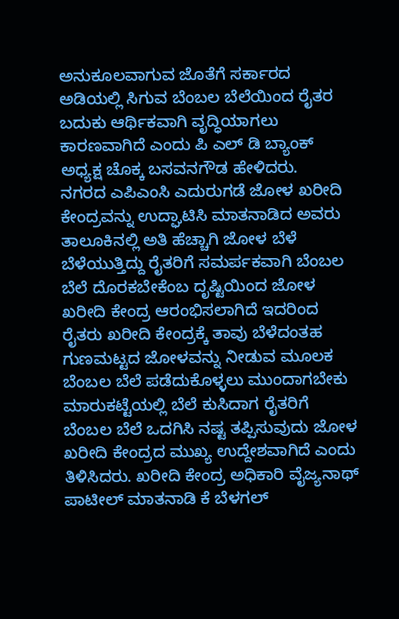ಅನುಕೂಲವಾಗುವ ಜೊತೆಗೆ ಸರ್ಕಾರದ ಅಡಿಯಲ್ಲಿ ಸಿಗುವ ಬೆಂಬಲ ಬೆಲೆಯಿಂದ ರೈತರ ಬದುಕು ಆರ್ಥಿಕವಾಗಿ ವೃದ್ಧಿಯಾಗಲು ಕಾರಣವಾಗಿದೆ ಎಂದು ಪಿ ಎಲ್ ಡಿ ಬ್ಯಾಂಕ್ ಅಧ್ಯಕ್ಷ ಚೊಕ್ಕ ಬಸವನಗೌಡ ಹೇಳಿದರು.
ನಗರದ ಎಪಿಎಂಸಿ ಎದುರುಗಡೆ ಜೋಳ ಖರೀದಿ ಕೇಂದ್ರವನ್ನು ಉದ್ಘಾಟಿಸಿ ಮಾತನಾಡಿದ ಅವರು ತಾಲೂಕಿನಲ್ಲಿ ಅತಿ ಹೆಚ್ಚಾಗಿ ಜೋಳ ಬೆಳೆ ಬೆಳೆಯುತ್ತಿದ್ದು ರೈತರಿಗೆ ಸಮರ್ಪಕವಾಗಿ ಬೆಂಬಲ ಬೆಲೆ ದೊರಕಬೇಕೆಂಬ ದೃಷ್ಟಿಯಿಂದ ಜೋಳ ಖರೀದಿ ಕೇಂದ್ರ ಆರಂಭಿಸಲಾಗಿದೆ ಇದರಿಂದ ರೈತರು ಖರೀದಿ ಕೇಂದ್ರಕ್ಕೆ ತಾವು ಬೆಳೆದಂತಹ ಗುಣಮಟ್ಟದ ಜೋಳವನ್ನು ನೀಡುವ ಮೂಲಕ ಬೆಂಬಲ ಬೆಲೆ ಪಡೆದುಕೊಳ್ಳಲು ಮುಂದಾಗಬೇಕು ಮಾರುಕಟ್ಟೆಯಲ್ಲಿ ಬೆಲೆ ಕುಸಿದಾಗ ರೈತರಿಗೆ ಬೆಂಬಲ ಬೆಲೆ ಒದಗಿಸಿ ನಷ್ಟ ತಪ್ಪಿಸುವುದು ಜೋಳ ಖರೀದಿ ಕೇಂದ್ರದ ಮುಖ್ಯ ಉದ್ದೇಶವಾಗಿದೆ ಎಂದು ತಿಳಿಸಿದರು. ಖರೀದಿ ಕೇಂದ್ರ ಅಧಿಕಾರಿ ವೈಜ್ಯನಾಥ್ ಪಾಟೀಲ್ ಮಾತನಾಡಿ ಕೆ ಬೆಳಗಲ್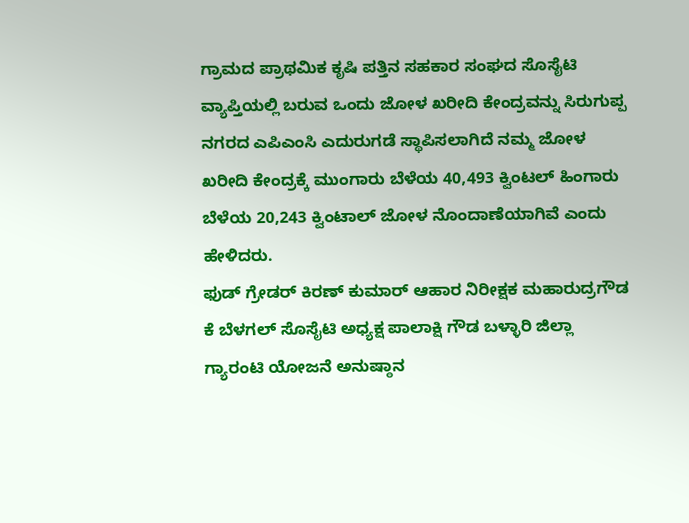ಗ್ರಾಮದ ಪ್ರಾಥಮಿಕ ಕೃಷಿ ಪತ್ತಿನ ಸಹಕಾರ ಸಂಘದ ಸೊಸೈಟಿ ವ್ಯಾಪ್ತಿಯಲ್ಲಿ ಬರುವ ಒಂದು ಜೋಳ ಖರೀದಿ ಕೇಂದ್ರವನ್ನು ಸಿರುಗುಪ್ಪ ನಗರದ ಎಪಿಎಂಸಿ ಎದುರುಗಡೆ ಸ್ಥಾಪಿಸಲಾಗಿದೆ ನಮ್ಮ ಜೋಳ ಖರೀದಿ ಕೇಂದ್ರಕ್ಕೆ ಮುಂಗಾರು ಬೆಳೆಯ 40,493 ಕ್ವಿಂಟಲ್ ಹಿಂಗಾರು ಬೆಳೆಯ 20,243 ಕ್ವಿಂಟಾಲ್ ಜೋಳ ನೊಂದಾಣೆಯಾಗಿವೆ ಎಂದು ಹೇಳಿದರು.
ಫುಡ್ ಗ್ರೇಡರ್ ಕಿರಣ್ ಕುಮಾರ್ ಆಹಾರ ನಿರೀಕ್ಷಕ ಮಹಾರುದ್ರಗೌಡ ಕೆ ಬೆಳಗಲ್ ಸೊಸೈಟಿ ಅಧ್ಯಕ್ಷ ಪಾಲಾಕ್ಷಿ ಗೌಡ ಬಳ್ಳಾರಿ ಜಿಲ್ಲಾ ಗ್ಯಾರಂಟಿ ಯೋಜನೆ ಅನುಷ್ಠಾನ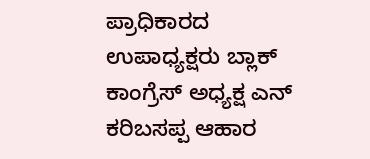ಪ್ರಾಧಿಕಾರದ ಉಪಾಧ್ಯಕ್ಷರು ಬ್ಲಾಕ್ ಕಾಂಗ್ರೆಸ್ ಅಧ್ಯಕ್ಷ ಎನ್ ಕರಿಬಸಪ್ಪ ಆಹಾರ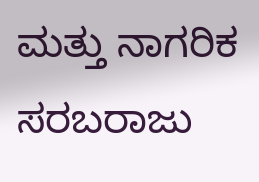ಮತ್ತು ನಾಗರಿಕ ಸರಬರಾಜು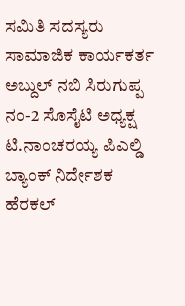ಸಮಿತಿ ಸದಸ್ಯರು ಸಾಮಾಜಿಕ ಕಾರ್ಯಕರ್ತ ಅಬ್ದುಲ್ ನಬಿ ಸಿರುಗುಪ್ಪ ನಂ-2 ಸೊಸೈಟಿ ಅಧ್ಯಕ್ಷ ಟಿ.ನಾಂಚರಯ್ಯ ಪಿಎಲ್ಡಿ ಬ್ಯಾಂಕ್ ನಿರ್ದೇಶಕ ಹೆರಕಲ್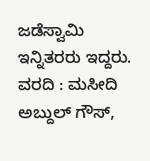ಜಡೆಸ್ವಾಮಿ ಇನ್ನಿತರರು ಇದ್ದರು.
ವರದಿ : ಮಸೀದಿ ಅಬ್ದುಲ್ ಗೌಸ್,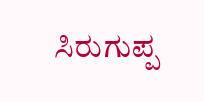ಸಿರುಗುಪ್ಪ